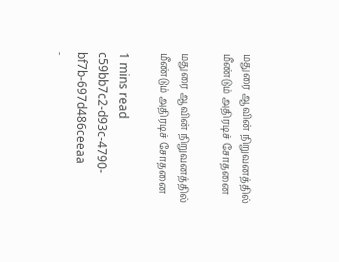மதுரை ஆவின் நிறுவனத்தில் மீண்டும் அதிரடிச் சோதனை

மதுரை ஆவின் நிறுவனத்தில் மீண்டும் அதிரடிச் சோதனை

1 mins read
c59bb7c2-d93c-4790-bf7b-697d486ceeaa
-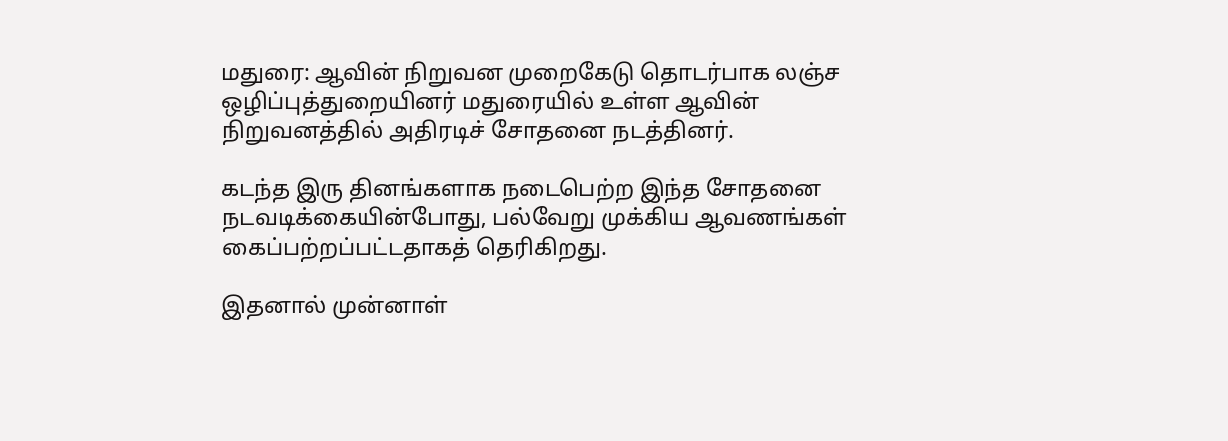மதுரை: ஆவின் நிறுவன முறைகேடு தொடர்பாக லஞ்ச ஒழிப்புத்துறையினர் மதுரையில் உள்ள ஆவின் நிறுவனத்தில் அதிரடிச் சோதனை நடத்தினர்.

கடந்த இரு தினங்களாக நடைபெற்ற இந்த சோதனை நடவடிக்கையின்போது, பல்வேறு முக்கிய ஆவணங்கள் கைப்பற்றப்பட்டதாகத் தெரிகிறது.

இதனால் முன்னாள்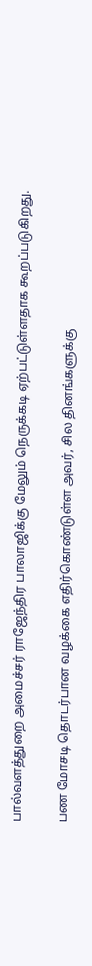பால்வளத்துறை அமைச்சர் ராஜேந்திர பாலாஜிக்கு மேலும் நெருக்கடி ஏற்பட்டுள்ளதாக கூறப்படுகிறது.

பண மோசடி தொடர்பான வழக்கை எதிர்கொண்டுள்ள அவர், சில தினங்களுக்கு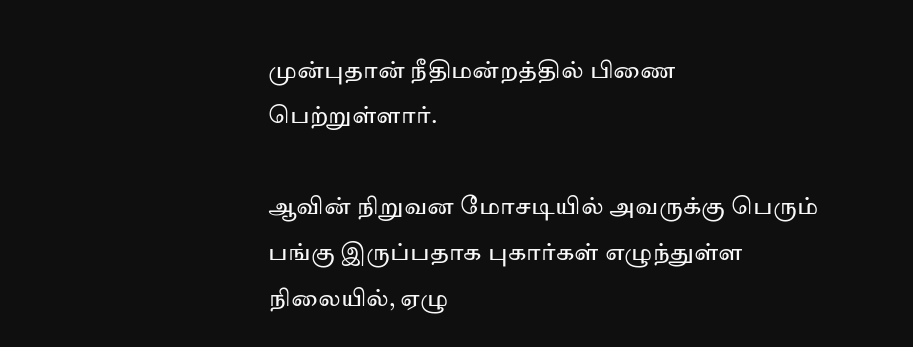முன்புதான் நீதிமன்றத்தில் பிணை பெற்றுள்ளார்.

ஆவின் நிறுவன மோசடியில் அவருக்கு பெரும் பங்கு இருப்பதாக புகார்கள் எழுந்துள்ள நிலையில், ஏழு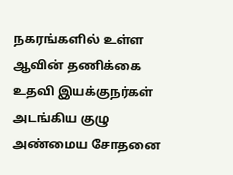நகரங்களில் உள்ள ஆவின் தணிக்கை உதவி இயக்குநர்கள் அடங்கிய குழு அண்மைய சோதனை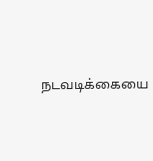நடவடிக்கையை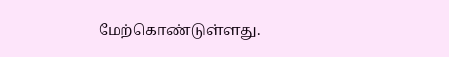மேற்கொண்டுள்ளது.